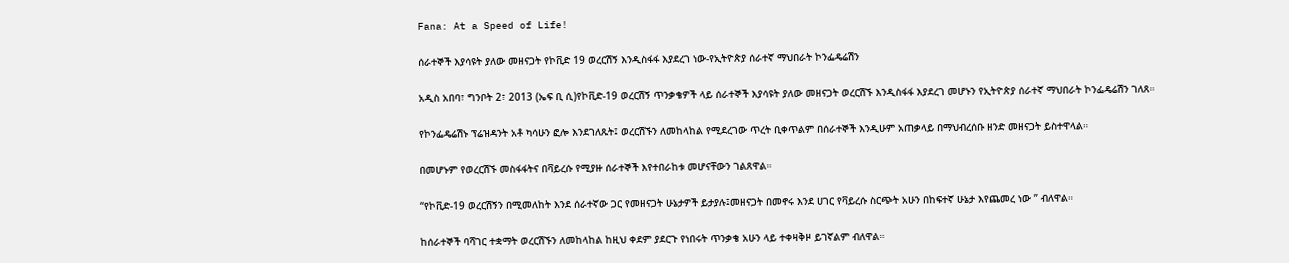Fana: At a Speed of Life!

ሰራተኞች እያሳዩት ያለው መዘናጋት የኮቪድ 19 ወረርሽኝ እንዲስፋፋ እያደረገ ነው-የኢትዮጵያ ሰራተኛ ማህበራት ኮንፌዴሬሽን

አዲስ አበባ፣ ግንቦት 2፣ 2013 (ኤፍ ቢ ሲ)የኮቪድ-19 ወረርሽኝ ጥንቃቄዎች ላይ ሰራተኞች እያሳዩት ያለው መዘናጋት ወረርሽኙ እንዲስፋፋ እያደረገ መሆኑን የኢትዮጵያ ሰራተኛ ማህበራት ኮንፌዴሬሽን ገለጸ።

የኮንፌዴሬሽኑ ፕሬዝዳንት አቶ ካሳሁን ፎሎ እንደገለጹት፤ ወረርሽኙን ለመከላከል የሚደረገው ጥረት ቢቀጥልም በሰራተኞች እንዲሁም አጠቃላይ በማህብረሰቡ ዘንድ መዘናጋት ይስተዋላል።

በመሆኑም የወረርሽኙ መስፋፋትና በቫይረሱ የሚያዙ ሰራተኞች እየተበራከቱ መሆናቸውን ገልጸዋል።

“የኮቪድ-19 ወረርሽኝን በሚመለከት እንደ ሰራተኛው ጋር የመዘናጋት ሁኔታዎች ይታያሉ፤መዘናጋት በመኖሩ እንደ ሀገር የቫይረሱ ስርጭት አሁን በከፍተኛ ሁኔታ እየጨመረ ነው ” ብለዋል።

ከሰራተኞች ባሻገር ተቋማት ወረርሽኙን ለመከላከል ከዚህ ቀደም ያደርጉ የነበሩት ጥንቃቄ አሁን ላይ ተቀዛቅዞ ይገኛልም ብለዋል።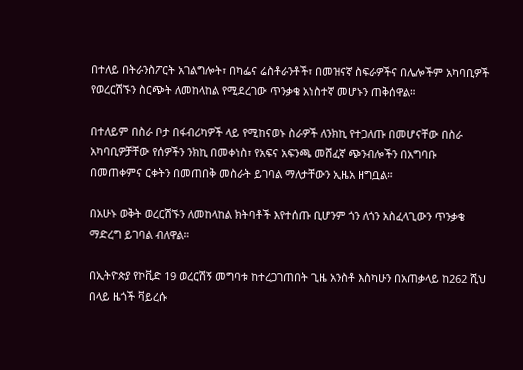በተለይ በትራንስፖርት አገልግሎት፣ በካፌና ሬስቶራንቶች፣ በመዝናኛ ስፍራዎችና በሌሎችም አካባቢዎች የወረርሽኙን ስርጭት ለመከላከል የሚደረገው ጥንቃቄ አነስተኛ መሆኑን ጠቅሰዋል።

በተለይም በስራ ቦታ በፋብሪካዎች ላይ የሚከናወኑ ስራዎች ለንክኪ የተጋለጡ በመሆናቸው በስራ አካባቢዎቻቸው የሰዎችን ንክኪ በመቀነስ፣ የአፍና አፍንጫ መሸፈኛ ጭንብሎችን በአግባቡ በመጠቀምና ርቀትን በመጠበቅ መስራት ይገባል ማለታቸውን ኢዜአ ዘግቧል።

በአሁኑ ወቅት ወረርሽኙን ለመከላከል ክትባቶች እየተሰጡ ቢሆንም ጎን ለጎን አስፈላጊውን ጥንቃቄ ማድረግ ይገባል ብለዋል።

በኢትዮጵያ የኮቪድ 19 ወረርሽኝ መግባቱ ከተረጋገጠበት ጊዜ አንስቶ እስካሁን በአጠቃላይ ከ262 ሺህ በላይ ዜጎች ቫይረሱ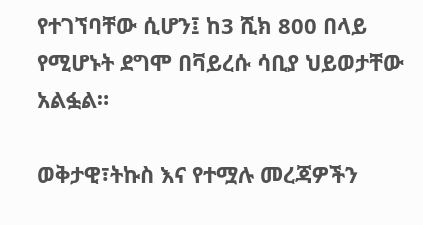የተገኘባቸው ሲሆን፤ ከ3 ሺክ 800 በላይ የሚሆኑት ደግሞ በቫይረሱ ሳቢያ ህይወታቸው አልፏል።

ወቅታዊ፣ትኩስ እና የተሟሉ መረጃዎችን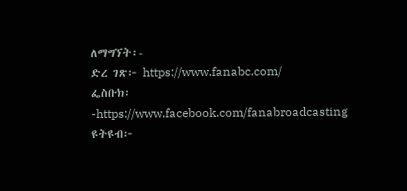ለማግኘት፡-
ድረ ገጽ፦ https://www.fanabc.com/
ፌስቡክ፡-https://www.facebook.com/fanabroadcasting
ዩትዩብ፦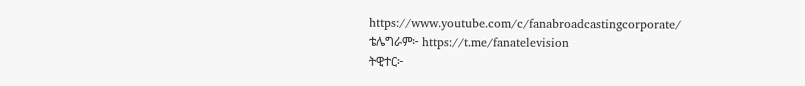https://www.youtube.com/c/fanabroadcastingcorporate/
ቴሌግራም፦ https://t.me/fanatelevision
ትዊተር፦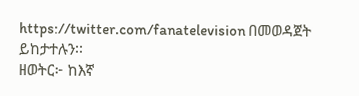https://twitter.com/fanatelevision በመወዳጀት ይከታተሉን፡፡
ዘወትር፦ ከእኛ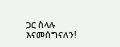ጋር ስላሉ እናመሰግናለን!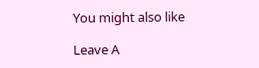You might also like

Leave A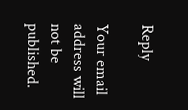Reply

Your email address will not be published.